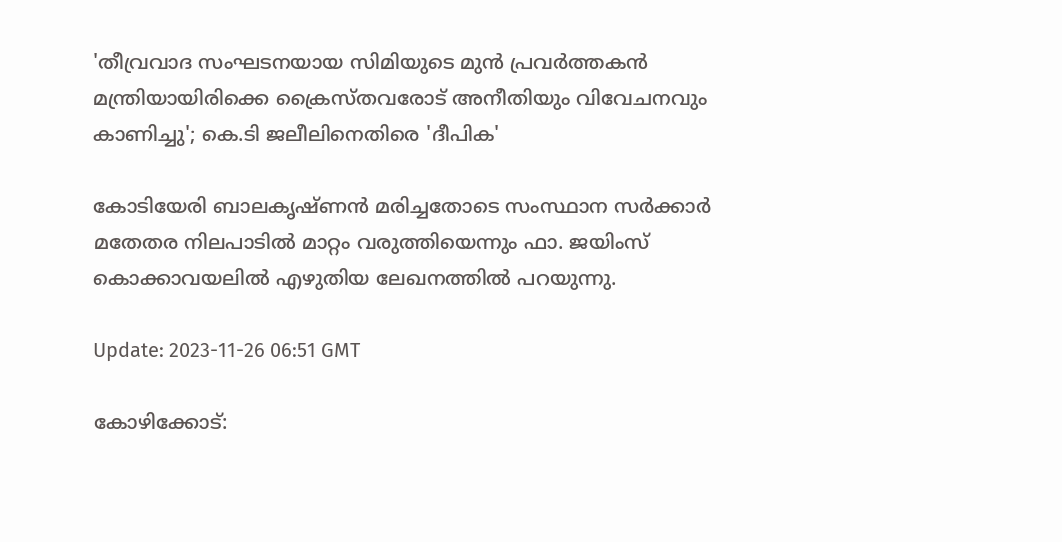'തീവ്രവാദ സംഘടനയായ സിമിയുടെ മുൻ പ്രവർത്തകൻ മന്ത്രിയായിരിക്കെ ക്രൈസ്തവരോട് അനീതിയും വിവേചനവും കാണിച്ചു'; കെ.ടി ജലീലിനെതിരെ 'ദീപിക'

കോടിയേരി ബാലകൃഷ്ണൻ മരിച്ചതോടെ സംസ്ഥാന സർക്കാർ മതേതര നിലപാടിൽ മാറ്റം വരുത്തിയെന്നും ഫാ. ജയിംസ് കൊക്കാവയലിൽ എഴുതിയ ലേഖനത്തിൽ പറയുന്നു.

Update: 2023-11-26 06:51 GMT

കോഴിക്കോട്: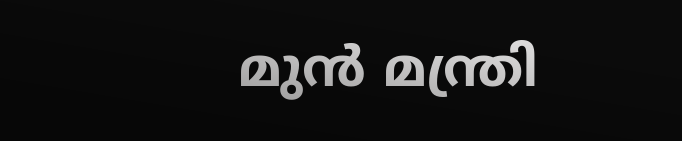മുൻ മന്ത്രി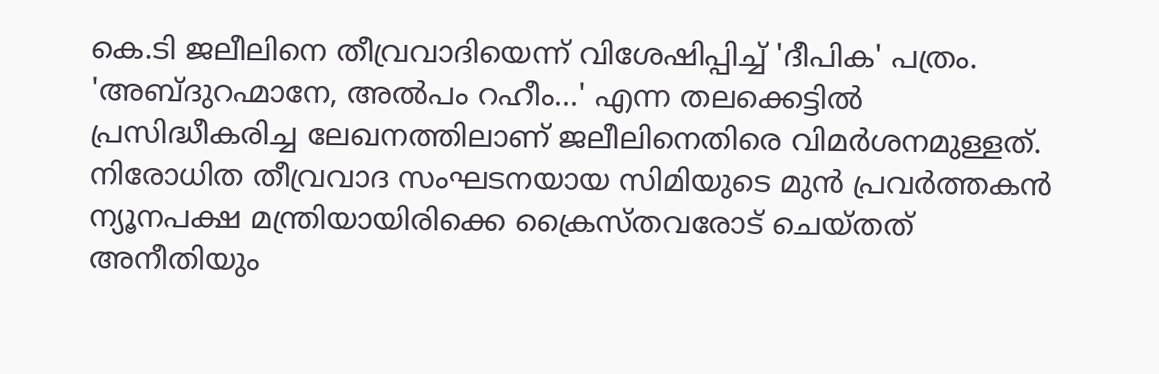കെ.ടി ജലീലിനെ തീവ്രവാദിയെന്ന് വിശേഷിപ്പിച്ച് 'ദീപിക' പത്രം. 'അബ്ദുറഹ്മാനേ, അൽപം റഹീം...' എന്ന തലക്കെട്ടിൽ പ്രസിദ്ധീകരിച്ച ലേഖനത്തിലാണ് ജലീലിനെതിരെ വിമർശനമുള്ളത്. നിരോധിത തീവ്രവാദ സംഘടനയായ സിമിയുടെ മുൻ പ്രവർത്തകൻ ന്യൂനപക്ഷ മന്ത്രിയായിരിക്കെ ക്രൈസ്തവരോട് ചെയ്തത് അനീതിയും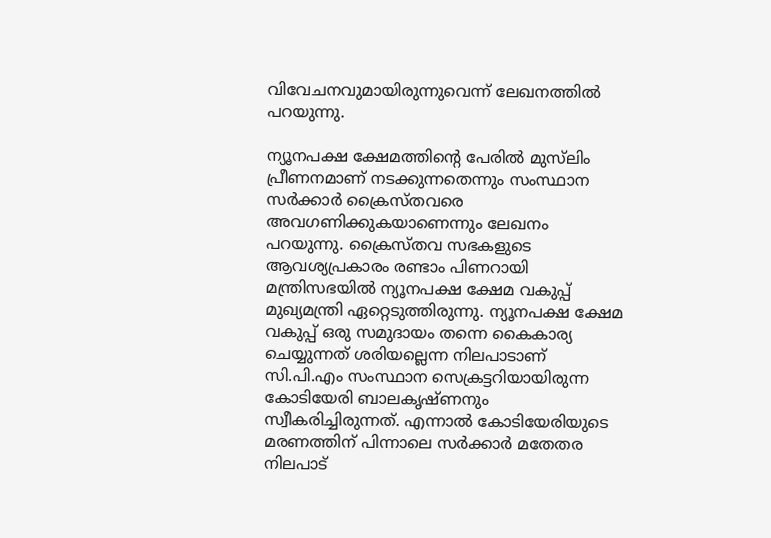വിവേചനവുമായിരുന്നുവെന്ന് ലേഖനത്തിൽ പറയുന്നു.

ന്യൂനപക്ഷ ക്ഷേമത്തിന്റെ പേരിൽ മുസ്‌ലിം പ്രീണനമാണ് നടക്കുന്നതെന്നും സംസ്ഥാന സർക്കാർ ക്രൈസ്തവരെ അവഗണിക്കുകയാണെന്നും ലേഖനം പറയുന്നു. ക്രൈസ്തവ സഭകളുടെ ആവശ്യപ്രകാരം രണ്ടാം പിണറായി മന്ത്രിസഭയിൽ ന്യൂനപക്ഷ ക്ഷേമ വകുപ്പ് മുഖ്യമന്ത്രി ഏറ്റെടുത്തിരുന്നു. ന്യൂനപക്ഷ ക്ഷേമ വകുപ്പ് ഒരു സമുദായം തന്നെ കൈകാര്യ ചെയ്യുന്നത് ശരിയല്ലെന്ന നിലപാടാണ് സി.പി.എം സംസ്ഥാന സെക്രട്ടറിയായിരുന്ന കോടിയേരി ബാലകൃഷ്ണനും സ്വീകരിച്ചിരുന്നത്. എന്നാൽ കോടിയേരിയുടെ മരണത്തിന് പിന്നാലെ സർക്കാർ മതേതര നിലപാട്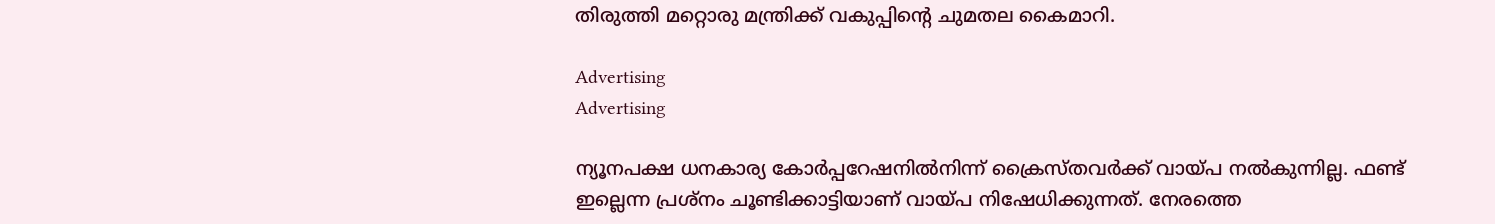തിരുത്തി മറ്റൊരു മന്ത്രിക്ക് വകുപ്പിന്റെ ചുമതല കൈമാറി.

Advertising
Advertising

ന്യൂനപക്ഷ ധനകാര്യ കോർപ്പറേഷനിൽനിന്ന് ക്രൈസ്തവർക്ക് വായ്പ നൽകുന്നില്ല. ഫണ്ട് ഇല്ലെന്ന പ്രശ്‌നം ചൂണ്ടിക്കാട്ടിയാണ് വായ്പ നിഷേധിക്കുന്നത്. നേരത്തെ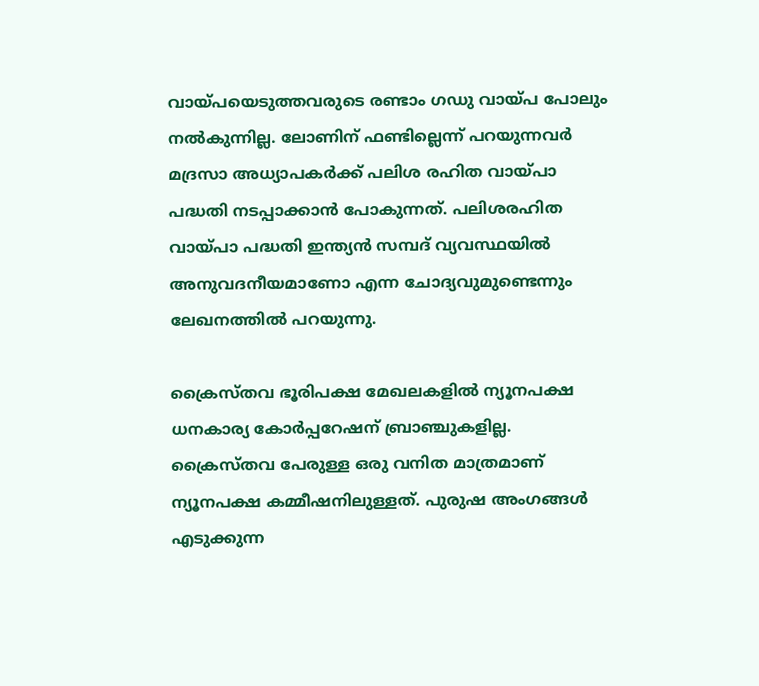വായ്പയെടുത്തവരുടെ രണ്ടാം ഗഡു വായ്പ പോലും നൽകുന്നില്ല. ലോണിന് ഫണ്ടില്ലെന്ന് പറയുന്നവർ മദ്രസാ അധ്യാപകർക്ക് പലിശ രഹിത വായ്പാ പദ്ധതി നടപ്പാക്കാൻ പോകുന്നത്. പലിശരഹിത വായ്പാ പദ്ധതി ഇന്ത്യൻ സമ്പദ് വ്യവസ്ഥയിൽ അനുവദനീയമാണോ എന്ന ചോദ്യവുമുണ്ടെന്നും ലേഖനത്തിൽ പറയുന്നു.

ക്രൈസ്തവ ഭൂരിപക്ഷ മേഖലകളിൽ ന്യൂനപക്ഷ ധനകാര്യ കോർപ്പറേഷന് ബ്രാഞ്ചുകളില്ല. ക്രൈസ്തവ പേരുള്ള ഒരു വനിത മാത്രമാണ് ന്യൂനപക്ഷ കമ്മീഷനിലുള്ളത്. പുരുഷ അംഗങ്ങൾ എടുക്കുന്ന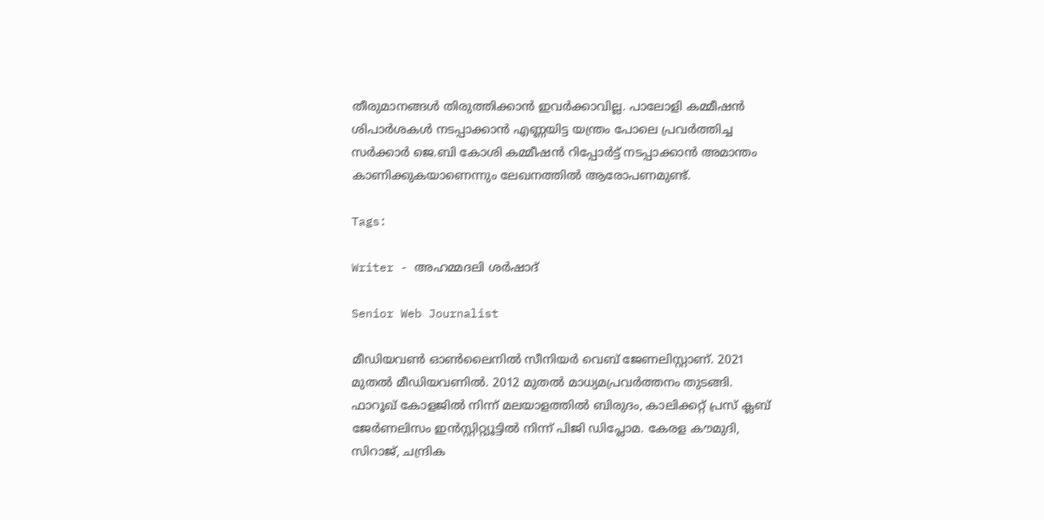തീരുമാനങ്ങൾ തിരുത്തിക്കാൻ ഇവർക്കാവില്ല. പാലോളി കമ്മീഷൻ ശിപാർശകൾ നടപ്പാക്കാൻ എണ്ണയിട്ട യന്ത്രം പോലെ പ്രവർത്തിച്ച സർക്കാർ ജെ.ബി കോശി കമ്മീഷൻ റിപ്പോർട്ട് നടപ്പാക്കാൻ അമാന്തം കാണിക്കുകയാണെന്നും ലേഖനത്തിൽ ആരോപണമുണ്ട്.

Tags:

Writer - അഹമ്മദലി ശര്‍ഷാദ്

Senior Web Journalist

മീഡിയവൺ ഓൺലൈനിൽ സീനിയർ വെബ് ജേണലിസ്റ്റാണ്. 2021 മുതൽ മീഡിയവണിൽ. 2012 മുതൽ മാധ്യമപ്രവർത്തനം തുടങ്ങി. ഫാറൂഖ് കോളജിൽ നിന്ന് മലയാളത്തിൽ ബിരുദം, കാലിക്കറ്റ് പ്രസ് ക്ലബ് ജേർണലിസം ഇൻസ്റ്റിറ്റ്യൂട്ടിൽ നിന്ന് പിജി ഡിപ്ലോമ. കേരള കൗമുദി, സിറാജ്, ചന്ദ്രിക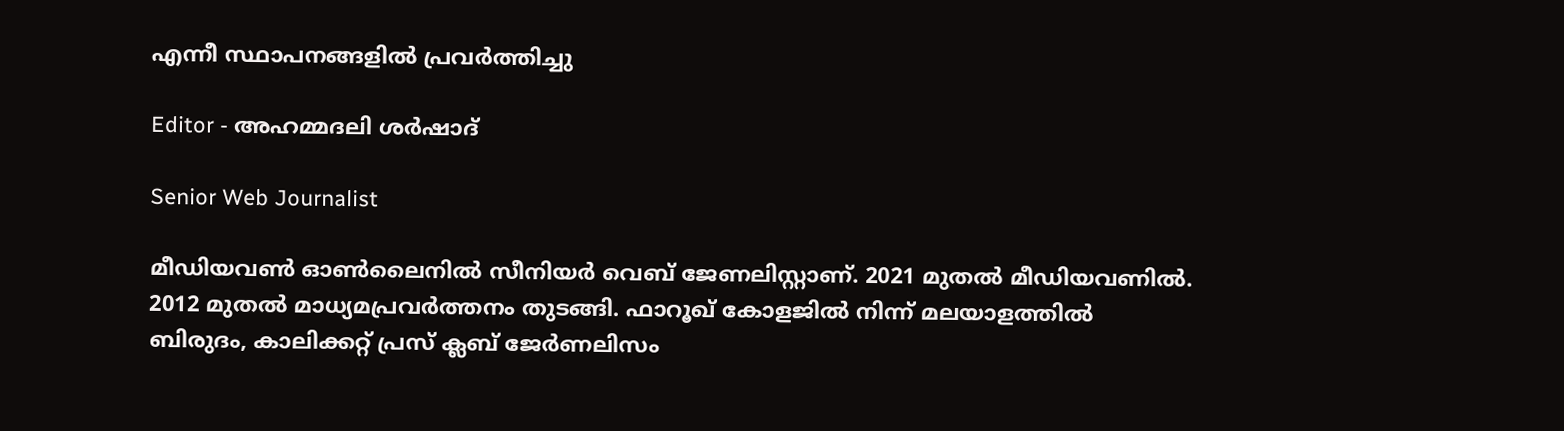എന്നീ സ്ഥാപനങ്ങളിൽ പ്രവർത്തിച്ചു

Editor - അഹമ്മദലി ശര്‍ഷാദ്

Senior Web Journalist

മീഡിയവൺ ഓൺലൈനിൽ സീനിയർ വെബ് ജേണലിസ്റ്റാണ്. 2021 മുതൽ മീഡിയവണിൽ. 2012 മുതൽ മാധ്യമപ്രവർത്തനം തുടങ്ങി. ഫാറൂഖ് കോളജിൽ നിന്ന് മലയാളത്തിൽ ബിരുദം, കാലിക്കറ്റ് പ്രസ് ക്ലബ് ജേർണലിസം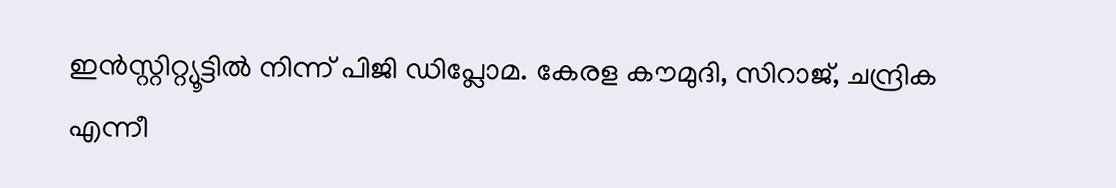ഇൻസ്റ്റിറ്റ്യൂട്ടിൽ നിന്ന് പിജി ഡിപ്ലോമ. കേരള കൗമുദി, സിറാജ്, ചന്ദ്രിക എന്നീ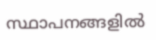സ്ഥാപനങ്ങളിൽ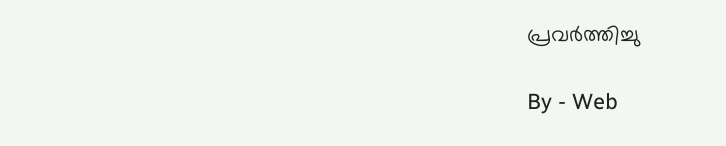പ്രവർത്തിച്ചു

By - Web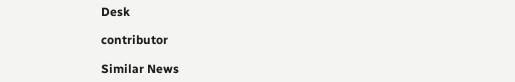Desk

contributor

Similar News